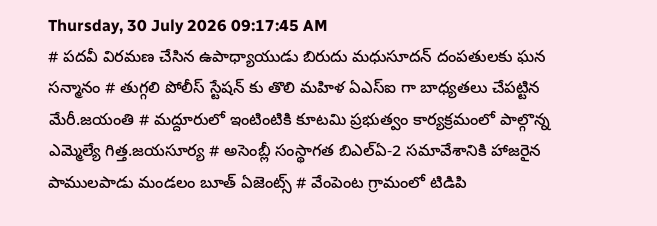Thursday, 30 July 2026 09:17:45 AM
# పదవీ విరమణ చేసిన ఉపాధ్యాయుడు బిరుదు మధుసూదన్ దంపతులకు ఘన సన్మానం # తుగ్గలి పోలీస్ స్టేషన్ కు తొలి మహిళ ఏఎస్ఐ గా బాధ్యతలు చేపట్టిన మేరీ.జయంతి # మద్దూరులో ఇంటింటికి కూటమి ప్రభుత్వం కార్యక్రమంలో పాల్గొన్న ఎమ్మెల్యే గిత్త.జయసూర్య # అసెంబ్లీ సంస్థాగత బిఎల్ఏ-2 సమావేశానికి హాజరైన పాములపాడు మండలం బూత్ ఏజెంట్స్ # వేంపెంట గ్రామంలో టిడిపి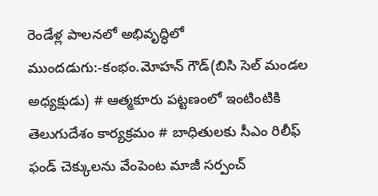రెండేళ్ల పాలనలో అభివృద్ధిలో ముందడుగు:-కంభం.మోహన్ గౌడ్(బిసి సెల్ మండల అధ్యక్షుడు) # ఆత్మకూరు పట్టణంలో ఇంటింటికి తెలుగుదేశం కార్యక్రమం # బాధితులకు సీఎం రిలీఫ్ ఫండ్ చెక్కులను వేంపెంట మాజీ సర్పంచ్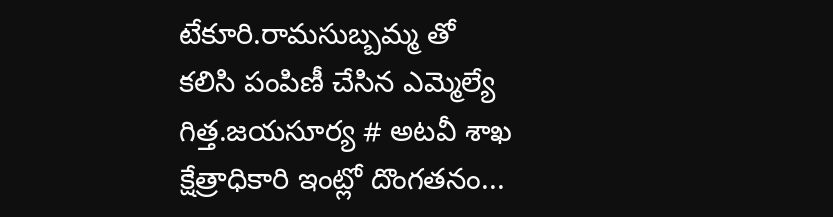టేకూరి.రామసుబ్బమ్మ తో కలిసి పంపిణీ చేసిన ఎమ్మెల్యే గిత్త.జయసూర్య # అటవీ శాఖ క్షేత్రాధికారి ఇంట్లో దొంగతనం...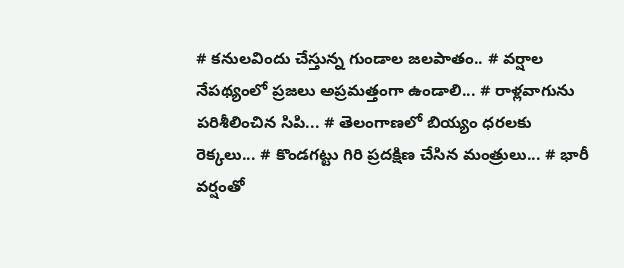# కనులవిందు చేస్తున్న గుండాల జలపాతం.. # వర్షాల నేపథ్యంలో ప్రజలు అప్రమత్తంగా ఉండాలి... # రాళ్లవాగును పరిశీలించిన సిపి... # తెలంగాణలో బియ్యం ధరలకు రెక్కలు... # కొండగట్టు గిరి ప్రదక్షిణ చేసిన మంత్రులు... # భారీ వర్షంతో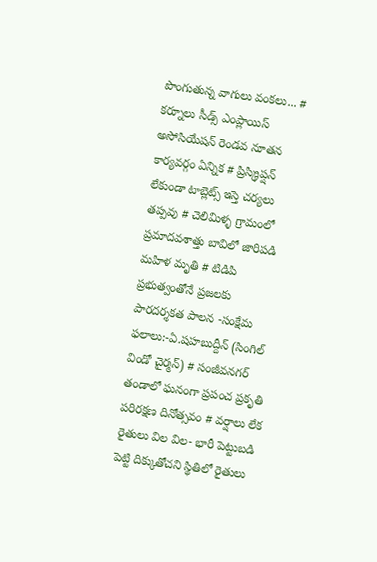పొంగుతున్న వాగులు వంకలు... # కర్నూలు సీడ్స్ ఎంప్లాయిస్ అసోసియేషన్ రెండవ నూతన కార్యవర్గం ఏన్నిక # ప్రిస్క్రిప్షన్ లేకుండా టాబ్లెట్స్ ఇస్తె చర్యలు తప్పవు # చెలిమిళ్ళ గ్రామంలో ప్రమాదవశాత్తు బావిలో జారిపడి మహిళ మృతి # టిడిపి ప్రభుత్వంతోనే ప్రజలకు పారదర్శకత పాలన -సంక్షేమ ఫలాలు:-ఏ.షహబుద్దీన్ (సింగిల్ విండో చైర్మన్) # సంజీవనగర్ తండాలో ఘనంగా ప్రపంచ ప్రకృతి పరిరక్షణ దినోత్సవం # వర్షాలు లేక రైతులు విల విల- భారీ పెట్టుబడి పెట్టి దిక్కుతోచని స్థితిలో రైతులు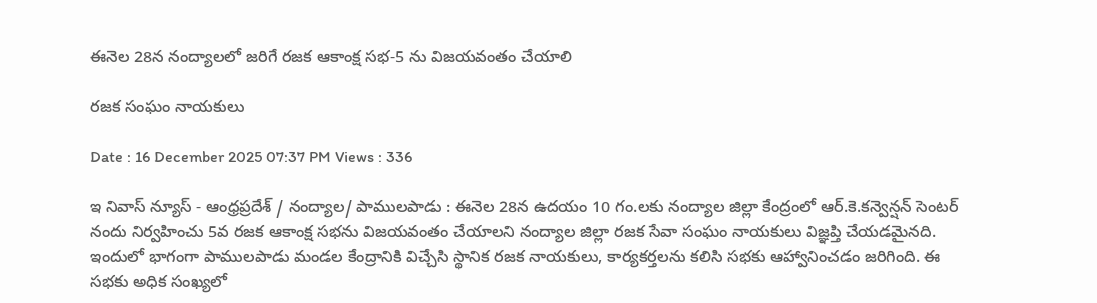ఈనెల 28న నంద్యాలలో జరిగే రజక ఆకాంక్ష సభ-5 ను విజయవంతం చేయాలి

రజక సంఘం నాయకులు

Date : 16 December 2025 07:37 PM Views : 336

ఇ నివాస్ న్యూస్ - ఆంధ్రప్రదేశ్ / నంద్యాల/ పాములపాడు : ఈనెల 28న ఉదయం 10 గం.లకు నంద్యాల జిల్లా కేంద్రంలో ఆర్.కె.కన్వెన్షన్ సెంటర్ నందు నిర్వహించు 5వ రజక ఆకాంక్ష సభను విజయవంతం చేయాలని నంద్యాల జిల్లా రజక సేవా సంఘం నాయకులు విజ్ఞప్తి చేయడమైనది. ఇందులో భాగంగా పాములపాడు మండల కేంద్రానికి విచ్చేసి స్థానిక రజక నాయకులు, కార్యకర్తలను కలిసి సభకు ఆహ్వానించడం జరిగింది. ఈ సభకు అధిక సంఖ్యలో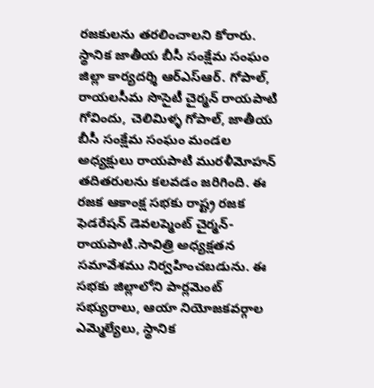రజకులను తరలించాలని కోరారు. స్థానిక జాతీయ బీసీ సంక్షేమ సంఘం జిల్లా కార్యదర్శి ఆర్ఎస్ఆర్. గోపాల్, రాయలసీమ సొసైటీ చైర్మన్ రాయపాటి గోవిందు, చెలిమిళ్ళ గోపాల్, జాతీయ బీసీ సంక్షేమ సంఘం మండల అధ్యక్షులు రాయపాటి మురళీమోహన్ తదితరులను కలవడం జరిగింది. ఈ రజక ఆకాంక్ష సభకు రాష్ట్ర రజక ఫెడరేషన్ డెవలప్మెంట్ చైర్మన్-రాయపాటి.సావిత్రి అధ్యక్షతన సమావేశము నిర్వహించబడును. ఈ సభకు జిల్లాలోని పార్లమెంట్ సభ్యురాలు, ఆయా నియోజకవర్గాల ఎమ్మెల్యేలు, స్థానిక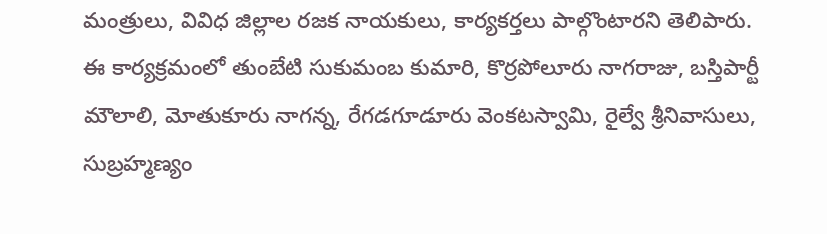మంత్రులు, వివిధ జిల్లాల రజక నాయకులు, కార్యకర్తలు పాల్గొంటారని తెలిపారు. ఈ కార్యక్రమంలో తుంబేటి సుకుమంబ కుమారి, కొర్రపోలూరు నాగరాజు, బస్తిపార్టీ మౌలాలి, మోతుకూరు నాగన్న, రేగడగూడూరు వెంకటస్వామి, రైల్వే శ్రీనివాసులు, సుబ్రహ్మణ్యం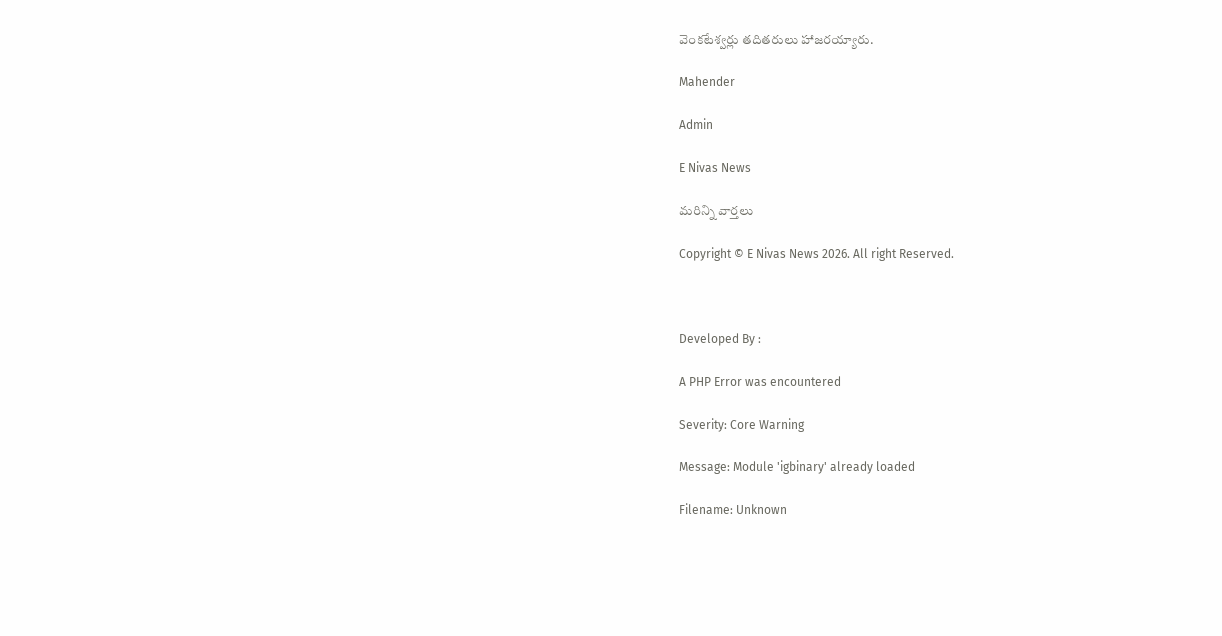వెంకటేశ్వర్లు తదితరులు హాజరయ్యారు.

Mahender

Admin

E Nivas News

మరిన్ని వార్తలు

Copyright © E Nivas News 2026. All right Reserved.



Developed By :

A PHP Error was encountered

Severity: Core Warning

Message: Module 'igbinary' already loaded

Filename: Unknown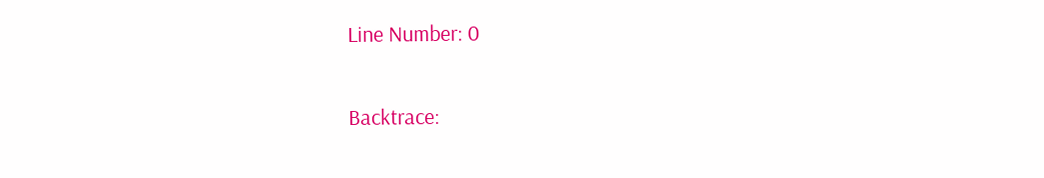Line Number: 0

Backtrace: